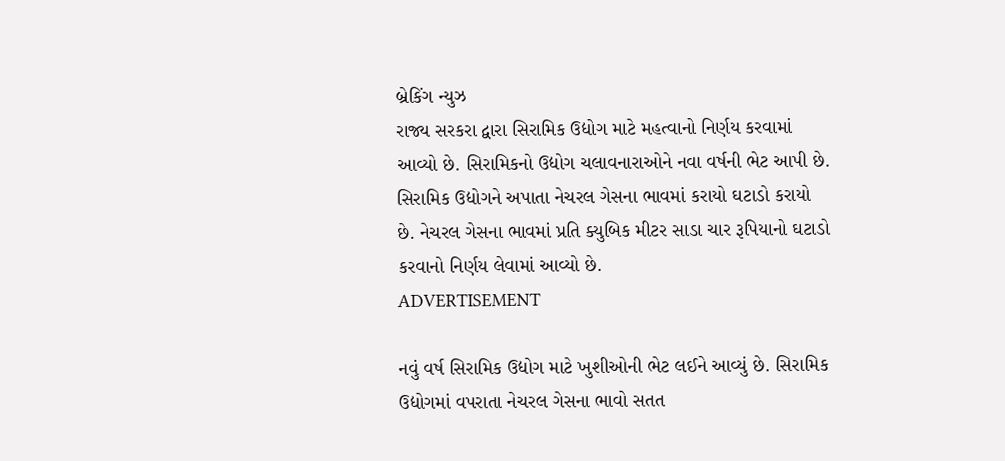બ્રેકિંગ ન્યુઝ
રાજ્ય સરકરા દ્વારા સિરામિક ઉદ્યોગ માટે મહત્વાનો નિર્ણય કરવામાં આવ્યો છે. સિરામિકનો ઉદ્યોગ ચલાવનારાઓને નવા વર્ષની ભેટ આપી છે. સિરામિક ઉદ્યોગને અપાતા નેચરલ ગેસના ભાવમાં કરાયો ઘટાડો કરાયો છે. નેચરલ ગેસના ભાવમાં પ્રતિ ક્યુબિક મીટર સાડા ચાર રૂપિયાનો ઘટાડો કરવાનો નિર્ણય લેવામાં આવ્યો છે.
ADVERTISEMENT

નવું વર્ષ સિરામિક ઉદ્યોગ માટે ખુશીઓની ભેટ લઈને આવ્યું છે. સિરામિક ઉદ્યોગમાં વપરાતા નેચરલ ગેસના ભાવો સતત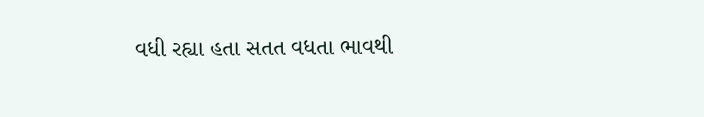વધી રહ્યા હતા સતત વધતા ભાવથી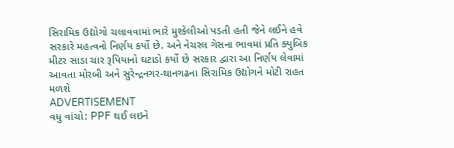સિરામિક ઉદ્યોગો ચલાવવામાં ભારે મુશ્કેલીઓ પડતી હતી જેને લઈને હવે સરકારે મહત્વનો નિર્ણય કર્યો છે. અને નેચરલ ગેસના ભાવમાં પ્રતિ ક્યુબિક મીટર સાડા ચાર રૂપિયાનો ઘટાડો કર્યો છે સરકાર દ્વારા આ નિર્ણય લેવામાં આવતા મોરબી અને સુરેન્દ્રનગર-થાનગઢના સિરામિક ઉદ્યોગને મોટી રાહત મળશે
ADVERTISEMENT
વધુ વાંચો: PPF થઈ લઇને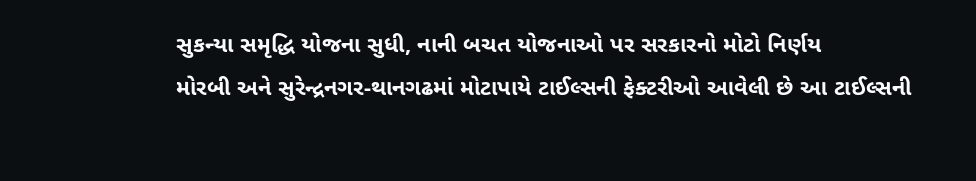સુકન્યા સમૃદ્ધિ યોજના સુધી, નાની બચત યોજનાઓ પર સરકારનો મોટો નિર્ણય
મોરબી અને સુરેન્દ્રનગર-થાનગઢમાં મોટાપાયે ટાઈલ્સની ફેક્ટરીઓ આવેલી છે આ ટાઈલ્સની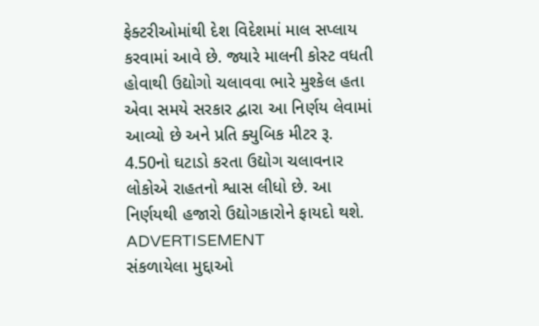ફેક્ટરીઓમાંથી દેશ વિદેશમાં માલ સપ્લાય કરવામાં આવે છે. જ્યારે માલની કોસ્ટ વધતી હોવાથી ઉદ્યોગો ચલાવવા ભારે મુશ્કેલ હતા એવા સમયે સરકાર દ્વારા આ નિર્ણય લેવામાં આવ્યો છે અને પ્રતિ ક્યુબિક મીટર રૂ. 4.50નો ઘટાડો કરતા ઉદ્યોગ ચલાવનાર લોકોએ રાહતનો શ્વાસ લીધો છે. આ નિર્ણયથી હજારો ઉદ્યોગકારોને ફાયદો થશે.
ADVERTISEMENT
સંકળાયેલા મુદ્દાઓ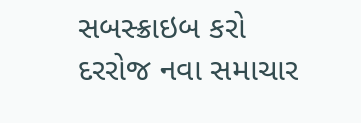સબસ્ક્રાઇબ કરો
દરરોજ નવા સમાચાર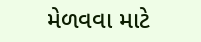મેળવવા માટે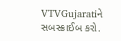VTVGujaratiને સબસ્ક્રાઈબ કરો.